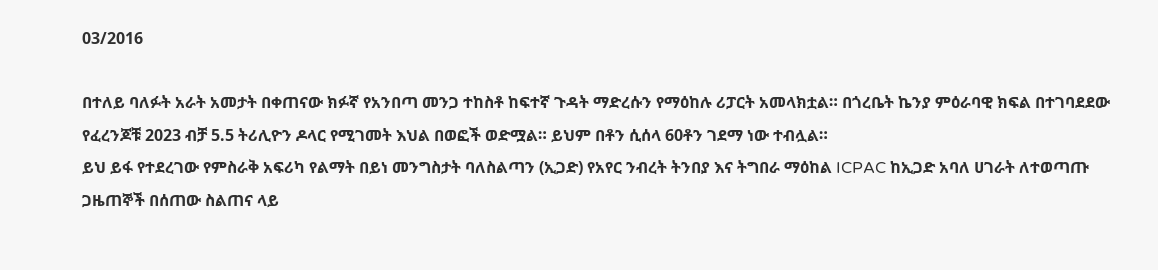03/2016

በተለይ ባለፉት አራት አመታት በቀጠናው ክፉኛ የአንበጣ መንጋ ተከስቶ ከፍተኛ ጉዳት ማድረሱን የማዕከሉ ሪፓርት አመላክቷል። በጎረቤት ኬንያ ምዕራባዊ ክፍል በተገባደደው የፈረንጆቹ 2023 ብቻ 5.5 ትሪሊዮን ዶላር የሚገመት እህል በወፎች ወድሟል። ይህም በቶን ሲሰላ 60ቶን ገደማ ነው ተብሏል።
ይህ ይፋ የተደረገው የምስራቅ አፍሪካ የልማት በይነ መንግስታት ባለስልጣን (ኢጋድ) የአየር ንብረት ትንበያ እና ትግበራ ማዕከል ICPAC ከኢጋድ አባለ ሀገራት ለተወጣጡ ጋዜጠኞች በሰጠው ስልጠና ላይ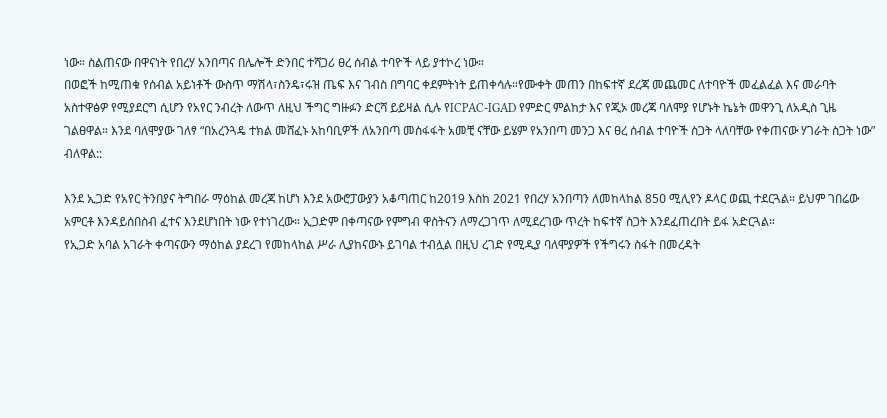ነው። ስልጠናው በዋናነት የበረሃ አንበጣና በሌሎች ድንበር ተሻጋሪ ፀረ ሰብል ተባዮች ላይ ያተኮረ ነው።
በወፎች ከሚጠቁ የሰብል አይነቶች ውስጥ ማሽላ፣ስንዴ፣ሩዝ ጤፍ እና ገብስ በግባር ቀደምትነት ይጠቀሳሉ።የሙቀት መጠን በከፍተኛ ደረጃ መጨመር ለተባዮች መፈልፈል እና መራባት አስተዋፅዎ የሚያደርግ ሲሆን የአየር ንብረት ለውጥ ለዚህ ችግር ግዙፉን ድርሻ ይይዛል ሲሉ የICPAC-IGAD የምድር ምልከታ እና የጂኦ መረጃ ባለሞያ የሆኑት ኬኔት መዋንጊ ለአዲስ ጊዜ ገልፀዋል። እንደ ባለሞያው ገለፃ “በአረንጓዴ ተክል መሸፈኑ አከባቢዎች ለአንበጣ መስፋፋት አመቺ ናቸው ይሄም የአንበጣ መንጋ እና ፀረ ሰብል ተባዮች ስጋት ላለባቸው የቀጠናው ሃገራት ስጋት ነው” ብለዋል::

እንደ ኢጋድ የአየር ትንበያና ትግበራ ማዕከል መረጃ ከሆነ እንደ አውሮፓውያን አቆጣጠር ከ2019 እስከ 2021 የበረሃ አንበጣን ለመከላከል 85ዐ ሚሊየን ዶላር ወጪ ተደርጓል። ይህም ገበሬው አምርቶ እንዳይሰበስብ ፈተና እንደሆነበት ነው የተነገረው። ኢጋድም በቀጣናው የምግብ ዋስትናን ለማረጋገጥ ለሚደረገው ጥረት ከፍተኛ ስጋት እንደፈጠረበት ይፋ አድርጓል።
የኢጋድ አባል አገራት ቀጣናውን ማዕከል ያደረገ የመከላከል ሥራ ሊያከናውኑ ይገባል ተብሏል በዚህ ረገድ የሚዲያ ባለሞያዎች የችግሩን ስፋት በመረዳት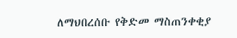ለማህበረሰቡ የቅድመ ማስጠንቀቂያ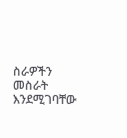ስራዎችን መስራት እንደሚገባቸው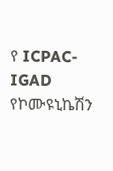የ ICPAC-IGAD የኮሙዩኒኬሽን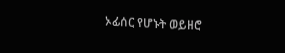ኦፊሰር የሆኑት ወይዘሮ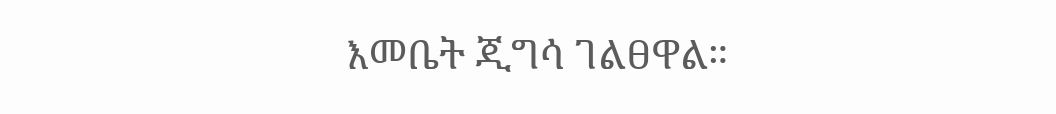እመቤት ጂግሳ ገልፀዋል።